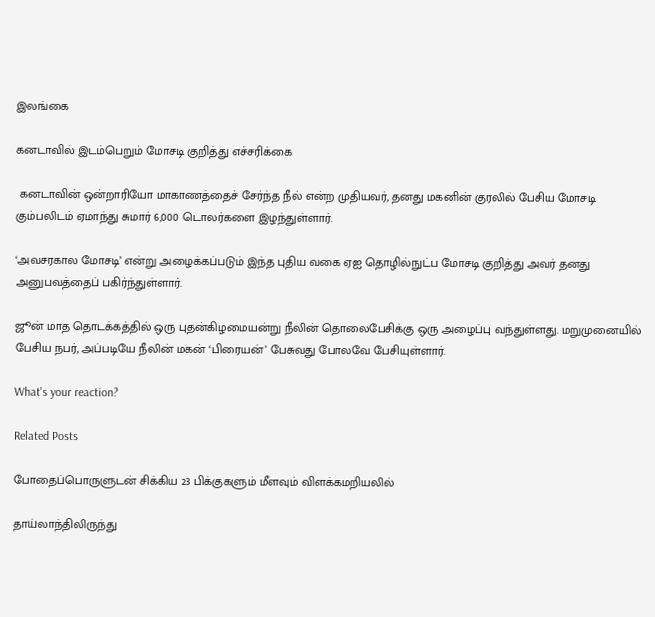இலங்கை

கனடாவில் இடம்பெறும் மோசடி குறித்து எச்சரிக்கை

 கனடாவின் ஒன்றாரியோ மாகாணத்தைச் சேர்ந்த நீல் என்ற முதியவர், தனது மகனின் குரலில் பேசிய மோசடி கும்பலிடம் ஏமாந்து சுமார் 6,000 டொலர்களை இழந்துள்ளார்.

‘அவசரகால மோசடி’ என்று அழைக்கப்படும் இந்த புதிய வகை ஏஐ தொழில்நுட்ப மோசடி குறித்து அவர் தனது அனுபவத்தைப் பகிர்ந்துள்ளார்.

ஜூன் மாத தொடக்கத்தில் ஒரு புதன்கிழமையன்று நீலின் தொலைபேசிக்கு ஒரு அழைப்பு வந்துள்ளது. மறுமுனையில் பேசிய நபர், அப்படியே நீலின் மகன் ‘பிரையன்’ பேசுவது போலவே பேசியுள்ளார்.

What's your reaction?

Related Posts

போதைப்பொருளுடன் சிக்கிய 23 பிக்குகளும் மீளவும் விளக்கமறியலில்

தாய்லாந்திலிருந்து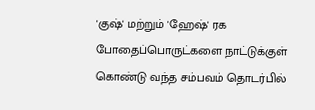'குஷ்' மற்றும் 'ஹேஷ்' ரக போதைப்பொருட்களை நாட்டுக்குள் கொண்டு வந்த சம்பவம் தொடர்பில்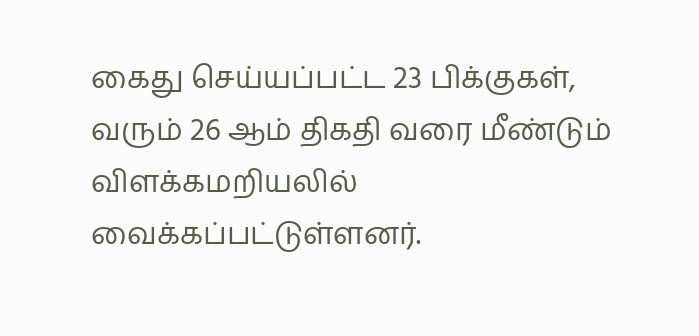கைது செய்யப்பட்ட 23 பிக்குகள், வரும் 26 ஆம் திகதி வரை மீண்டும் விளக்கமறியலில் வைக்கப்பட்டுள்ளனர்.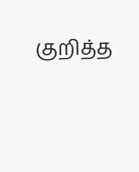குறித்த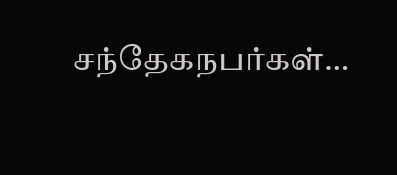சந்தேகநபர்கள்…